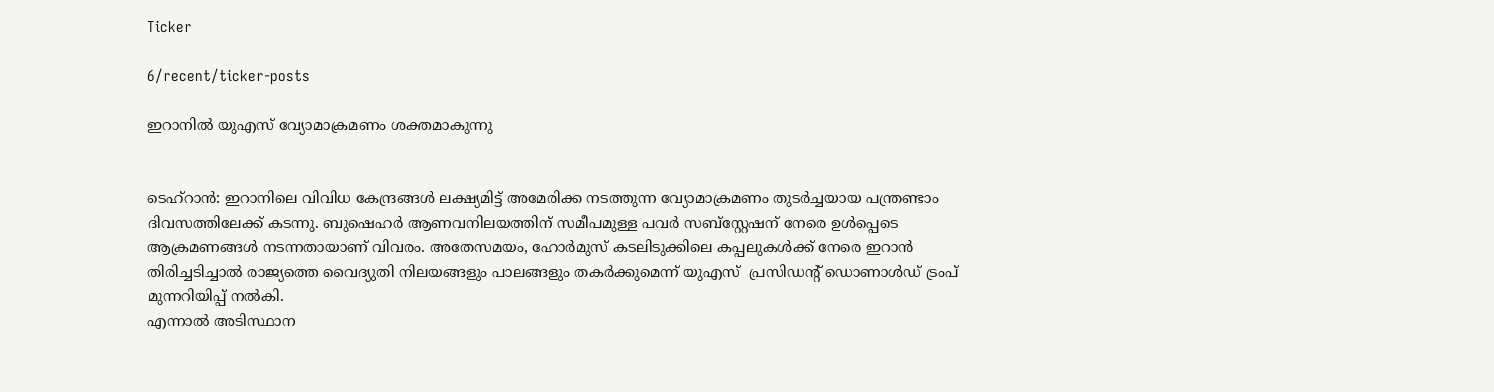Ticker

6/recent/ticker-posts

ഇറാനിൽ യുഎസ് വ്യോമാക്രമണം ശക്തമാകുന്നു


ടെഹ്റാൻ: ഇറാനിലെ വിവിധ കേന്ദ്രങ്ങൾ ലക്ഷ്യമിട്ട് അമേരിക്ക നടത്തുന്ന വ്യോമാക്രമണം തുടർച്ചയായ പന്ത്രണ്ടാം ദിവസത്തിലേക്ക് കടന്നു. ബുഷെഹർ ആണവനിലയത്തിന് സമീപമുള്ള പവർ സബ്‌സ്റ്റേഷന് നേരെ ഉൾപ്പെടെ ആക്രമണങ്ങൾ നടന്നതായാണ് വിവരം. അതേസമയം, ഹോർമുസ് കടലിടുക്കിലെ കപ്പലുകൾക്ക് നേരെ ഇറാൻ തിരിച്ചടിച്ചാൽ രാജ്യത്തെ വൈദ്യുതി നിലയങ്ങളും പാലങ്ങളും തകർക്കുമെന്ന് യുഎസ്  പ്രസിഡന്റ് ഡൊണാൾഡ് ട്രംപ് മുന്നറിയിപ്പ് നൽകി.
എന്നാൽ അടിസ്ഥാന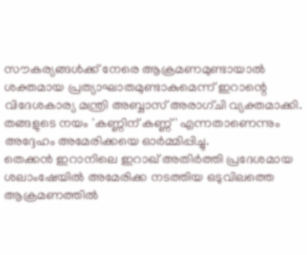സൗകര്യങ്ങൾക്ക് നേരെ ആക്രമണമുണ്ടായാൽ ശക്തമായ പ്രത്യാഘാതമുണ്ടാകുമെന്ന് ഇറാന്റെ വിദേശകാര്യ മന്ത്രി അബ്ബാസ് അരാഗ്ചി വ്യക്തമാക്കി. തങ്ങളുടെ നയം 'കണ്ണിന് കണ്ണ്' എന്നതാണെന്നും അദ്ദേഹം അമേരിക്കയെ ഓർമ്മിപ്പിച്ചു.
തെക്കൻ ഇറാനിലെ ഇറാഖ് അതിർത്തി പ്രദേശമായ ശലാംഷേയിൽ അമേരിക്ക നടത്തിയ ഒടുവിലത്തെ ആക്രമണത്തിൽ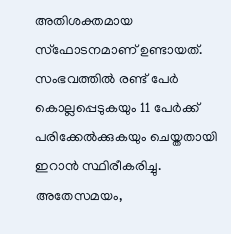അതിശക്തമായ സ്ഫോടനമാണ് ഉണ്ടായത്. സംഭവത്തിൽ രണ്ട് പേർ കൊല്ലപ്പെടുകയും 11 പേർക്ക് പരിക്കേൽക്കുകയും ചെയ്തതായി ഇറാൻ സ്ഥിരീകരിച്ചു.
അതേസമയം,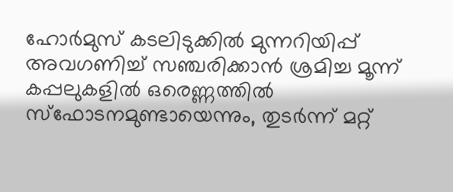ഹോർമുസ് കടലിടുക്കിൽ മുന്നറിയിപ്പ് അവഗണിച്ച് സഞ്ചരിക്കാൻ ശ്രമിച്ച മൂന്ന് കപ്പലുകളിൽ ഒരെണ്ണത്തിൽ സ്ഫോടനമുണ്ടായെന്നും, തുടര്‍ന്ന് മറ്റ്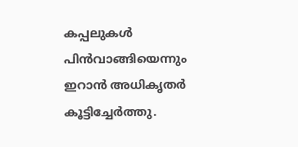കപ്പലുകൾ പിൻവാങ്ങിയെന്നും ഇറാൻ അധികൃതർ കൂട്ടിച്ചേർത്തു.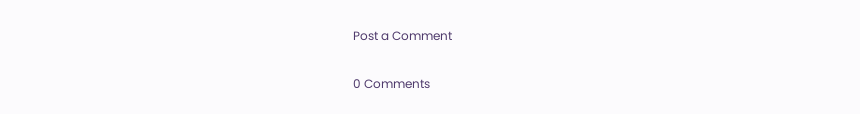Post a Comment

0 Comments